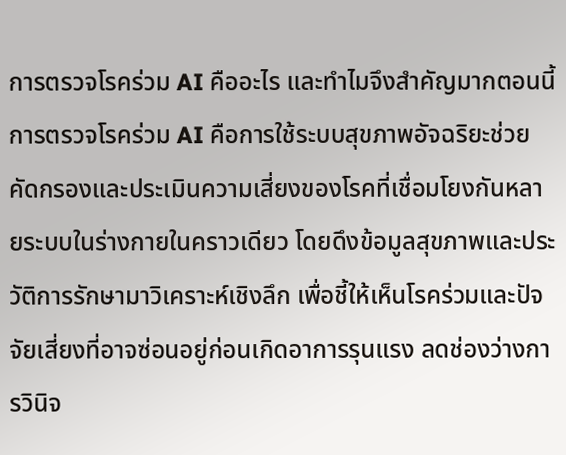การตรวจโรคร่วม AI คืออะไร และทำไมจึงสำคัญมากตอนนี้
การตรวจโรคร่วม AI คือการใช้ระบบสุขภาพอัจฉริยะช่วยคัดกรองและประเมินความเสี่ยงของโรคที่เชื่อมโยงกันหลายระบบในร่างกายในคราวเดียว โดยดึงข้อมูลสุขภาพและประวัติการรักษามาวิเคราะห์เชิงลึก เพื่อชี้ให้เห็นโรคร่วมและปัจจัยเสี่ยงที่อาจซ่อนอยู่ก่อนเกิดอาการรุนแรง ลดช่องว่างการวินิจ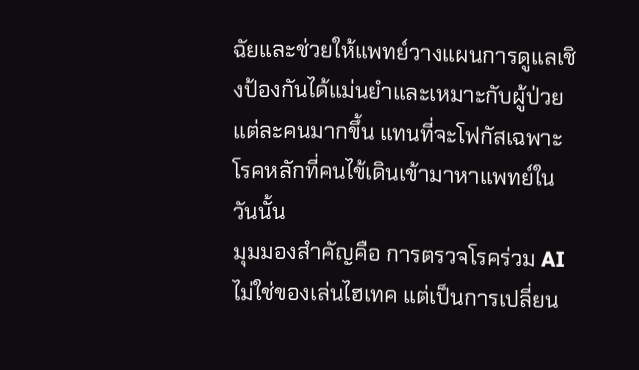ฉัยและช่วยให้แพทย์วางแผนการดูแลเชิงป้องกันได้แม่นยำและเหมาะกับผู้ป่วยแต่ละคนมากขึ้น แทนที่จะโฟกัสเฉพาะโรคหลักที่คนไข้เดินเข้ามาหาแพทย์ในวันนั้น
มุมมองสำคัญคือ การตรวจโรคร่วม AI ไม่ใช่ของเล่นไฮเทค แต่เป็นการเปลี่ยน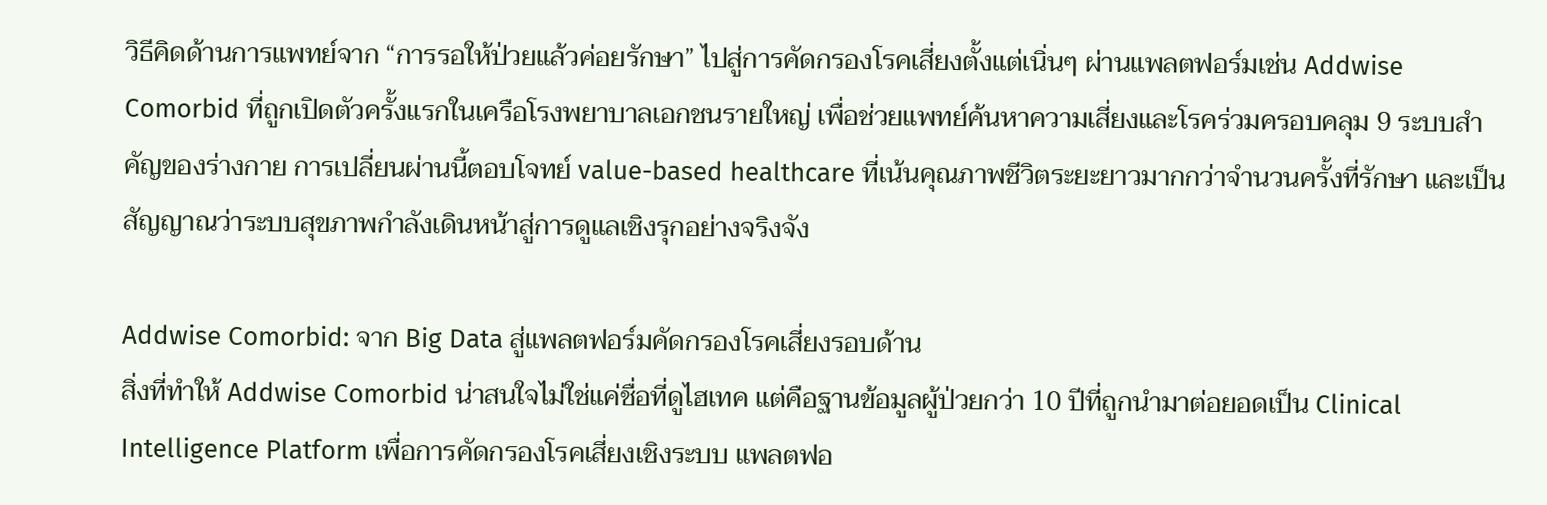วิธีคิดด้านการแพทย์จาก “การรอให้ป่วยแล้วค่อยรักษา” ไปสู่การคัดกรองโรคเสี่ยงตั้งแต่เนิ่นๆ ผ่านแพลตฟอร์มเช่น Addwise Comorbid ที่ถูกเปิดตัวครั้งแรกในเครือโรงพยาบาลเอกชนรายใหญ่ เพื่อช่วยแพทย์ค้นหาความเสี่ยงและโรคร่วมครอบคลุม 9 ระบบสำคัญของร่างกาย การเปลี่ยนผ่านนี้ตอบโจทย์ value-based healthcare ที่เน้นคุณภาพชีวิตระยะยาวมากกว่าจำนวนครั้งที่รักษา และเป็นสัญญาณว่าระบบสุขภาพกำลังเดินหน้าสู่การดูแลเชิงรุกอย่างจริงจัง

Addwise Comorbid: จาก Big Data สู่แพลตฟอร์มคัดกรองโรคเสี่ยงรอบด้าน
สิ่งที่ทำให้ Addwise Comorbid น่าสนใจไม่ใช่แค่ชื่อที่ดูไฮเทค แต่คือฐานข้อมูลผู้ป่วยกว่า 10 ปีที่ถูกนำมาต่อยอดเป็น Clinical Intelligence Platform เพื่อการคัดกรองโรคเสี่ยงเชิงระบบ แพลตฟอ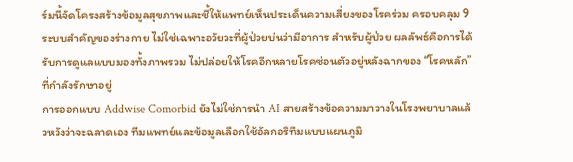ร์มนี้จัดโครงสร้างข้อมูลสุขภาพและชี้ให้แพทย์เห็นประเด็นความเสี่ยงของโรคร่วม ครอบคลุม 9 ระบบสำคัญของร่างกาย ไม่ใช่เฉพาะอวัยวะที่ผู้ป่วยบ่นว่ามีอาการ สำหรับผู้ป่วย ผลลัพธ์คือการได้รับการดูแลแบบมองทั้งภาพรวม ไม่ปล่อยให้โรคอีกหลายโรคซ่อนตัวอยู่หลังฉากของ “โรคหลัก” ที่กำลังรักษาอยู่
การออกแบบ Addwise Comorbid ยังไม่ใช่การนำ AI สายสร้างข้อความมาวางในโรงพยาบาลแล้วหวังว่าจะฉลาดเอง ทีมแพทย์และข้อมูลเลือกใช้อัลกอริทึมแบบแผนภูมิ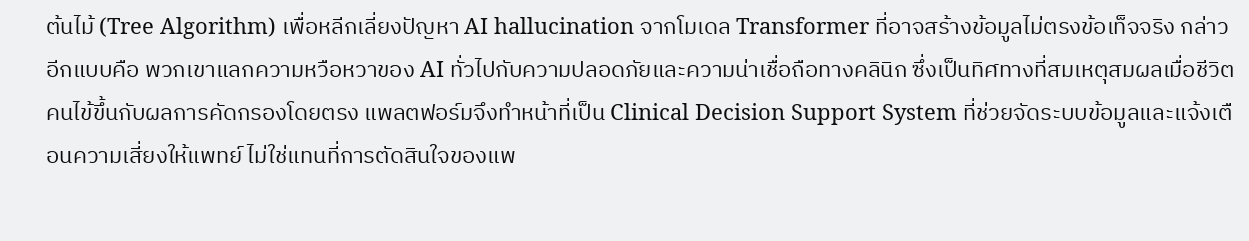ต้นไม้ (Tree Algorithm) เพื่อหลีกเลี่ยงปัญหา AI hallucination จากโมเดล Transformer ที่อาจสร้างข้อมูลไม่ตรงข้อเท็จจริง กล่าวอีกแบบคือ พวกเขาแลกความหวือหวาของ AI ทั่วไปกับความปลอดภัยและความน่าเชื่อถือทางคลินิก ซึ่งเป็นทิศทางที่สมเหตุสมผลเมื่อชีวิตคนไข้ขึ้นกับผลการคัดกรองโดยตรง แพลตฟอร์มจึงทำหน้าที่เป็น Clinical Decision Support System ที่ช่วยจัดระบบข้อมูลและแจ้งเตือนความเสี่ยงให้แพทย์ ไม่ใช่แทนที่การตัดสินใจของแพ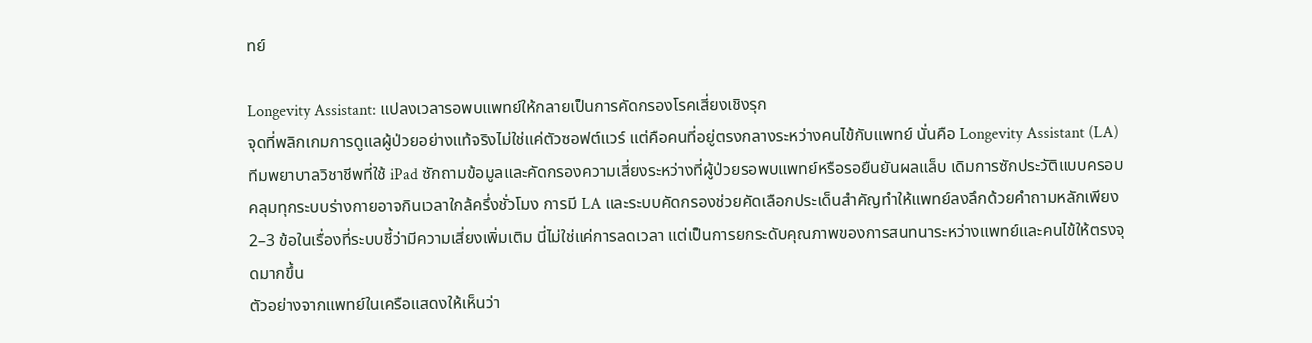ทย์

Longevity Assistant: แปลงเวลารอพบแพทย์ให้กลายเป็นการคัดกรองโรคเสี่ยงเชิงรุก
จุดที่พลิกเกมการดูแลผู้ป่วยอย่างแท้จริงไม่ใช่แค่ตัวซอฟต์แวร์ แต่คือคนที่อยู่ตรงกลางระหว่างคนไข้กับแพทย์ นั่นคือ Longevity Assistant (LA) ทีมพยาบาลวิชาชีพที่ใช้ iPad ซักถามข้อมูลและคัดกรองความเสี่ยงระหว่างที่ผู้ป่วยรอพบแพทย์หรือรอยืนยันผลแล็บ เดิมการซักประวัติแบบครอบคลุมทุกระบบร่างกายอาจกินเวลาใกล้ครึ่งชั่วโมง การมี LA และระบบคัดกรองช่วยคัดเลือกประเด็นสำคัญทำให้แพทย์ลงลึกด้วยคำถามหลักเพียง 2–3 ข้อในเรื่องที่ระบบชี้ว่ามีความเสี่ยงเพิ่มเติม นี่ไม่ใช่แค่การลดเวลา แต่เป็นการยกระดับคุณภาพของการสนทนาระหว่างแพทย์และคนไข้ให้ตรงจุดมากขึ้น
ตัวอย่างจากแพทย์ในเครือแสดงให้เห็นว่า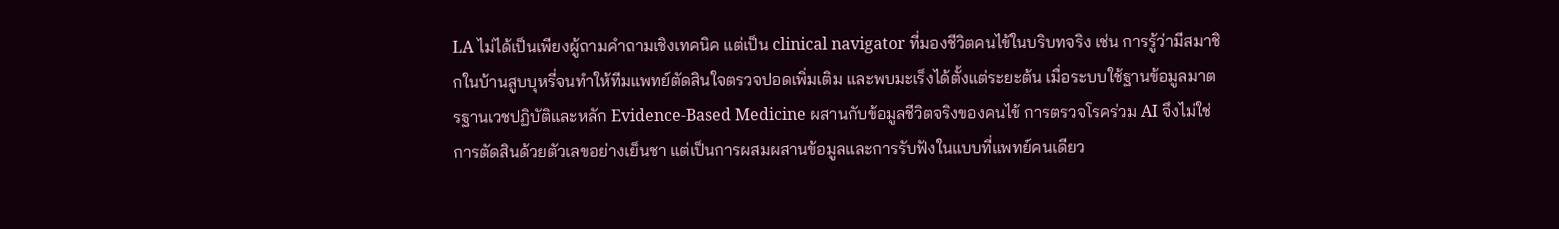LA ไม่ได้เป็นเพียงผู้ถามคำถามเชิงเทคนิค แต่เป็น clinical navigator ที่มองชีวิตคนไข้ในบริบทจริง เช่น การรู้ว่ามีสมาชิกในบ้านสูบบุหรี่จนทำให้ทีมแพทย์ตัดสินใจตรวจปอดเพิ่มเติม และพบมะเร็งได้ตั้งแต่ระยะต้น เมื่อระบบใช้ฐานข้อมูลมาตรฐานเวชปฏิบัติและหลัก Evidence-Based Medicine ผสานกับข้อมูลชีวิตจริงของคนไข้ การตรวจโรคร่วม AI จึงไม่ใช่การตัดสินด้วยตัวเลขอย่างเย็นชา แต่เป็นการผสมผสานข้อมูลและการรับฟังในแบบที่แพทย์คนเดียว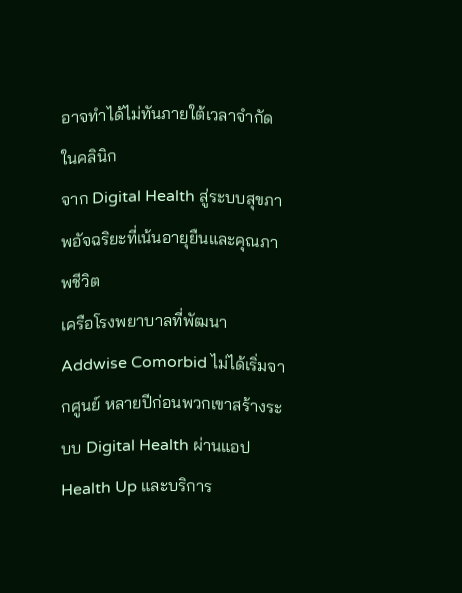อาจทำได้ไม่ทันภายใต้เวลาจำกัดในคลินิก
จาก Digital Health สู่ระบบสุขภาพอัจฉริยะที่เน้นอายุยืนและคุณภาพชีวิต
เครือโรงพยาบาลที่พัฒนา Addwise Comorbid ไม่ได้เริ่มจากศูนย์ หลายปีก่อนพวกเขาสร้างระบบ Digital Health ผ่านแอป Health Up และบริการ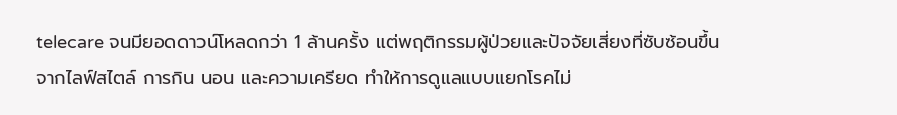telecare จนมียอดดาวน์โหลดกว่า 1 ล้านครั้ง แต่พฤติกรรมผู้ป่วยและปัจจัยเสี่ยงที่ซับซ้อนขึ้นจากไลฟ์สไตล์ การกิน นอน และความเครียด ทำให้การดูแลแบบแยกโรคไม่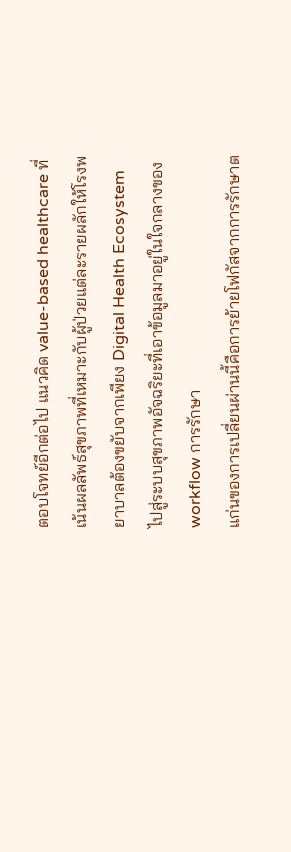ตอบโจทย์อีกต่อไป แนวคิด value-based healthcare ที่เน้นผลลัพธ์สุขภาพที่เหมาะกับผู้ป่วยแต่ละรายผลักให้โรงพยาบาลต้องขยับจากเพียง Digital Health Ecosystem ไปสู่ระบบสุขภาพอัจฉริยะที่เอาข้อมูลมาอยู่ในใจกลางของ workflow การรักษา
แก่นของการเปลี่ยนผ่านนี้คือการย้ายโฟกัสจากการรักษาต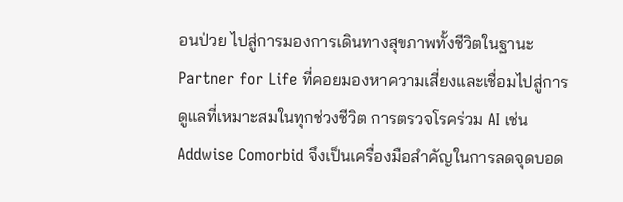อนป่วย ไปสู่การมองการเดินทางสุขภาพทั้งชีวิตในฐานะ Partner for Life ที่คอยมองหาความเสี่ยงและเชื่อมไปสู่การดูแลที่เหมาะสมในทุกช่วงชีวิต การตรวจโรคร่วม AI เช่น Addwise Comorbid จึงเป็นเครื่องมือสำคัญในการลดจุดบอด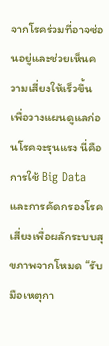จากโรคร่วมที่อาจซ่อนอยู่และช่วยเห็นความเสี่ยงให้เร็วขึ้น เพื่อวางแผนดูแลก่อนโรคจะรุนแรง นี่คือการใช้ Big Data และการคัดกรองโรคเสี่ยงเพื่อผลักระบบสุขภาพจากโหมด “รับมือเหตุกา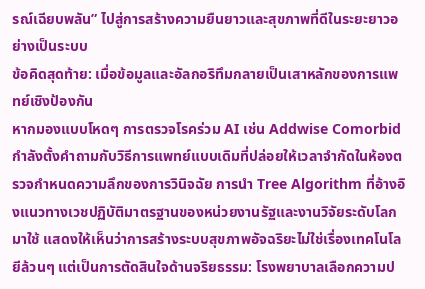รณ์เฉียบพลัน” ไปสู่การสร้างความยืนยาวและสุขภาพที่ดีในระยะยาวอย่างเป็นระบบ
ข้อคิดสุดท้าย: เมื่อข้อมูลและอัลกอริทึมกลายเป็นเสาหลักของการแพทย์เชิงป้องกัน
หากมองแบบโหดๆ การตรวจโรคร่วม AI เช่น Addwise Comorbid กำลังตั้งคำถามกับวิธีการแพทย์แบบเดิมที่ปล่อยให้เวลาจำกัดในห้องตรวจกำหนดความลึกของการวินิจฉัย การนำ Tree Algorithm ที่อ้างอิงแนวทางเวชปฏิบัติมาตรฐานของหน่วยงานรัฐและงานวิจัยระดับโลกมาใช้ แสดงให้เห็นว่าการสร้างระบบสุขภาพอัจฉริยะไม่ใช่เรื่องเทคโนโลยีล้วนๆ แต่เป็นการตัดสินใจด้านจริยธรรม: โรงพยาบาลเลือกความป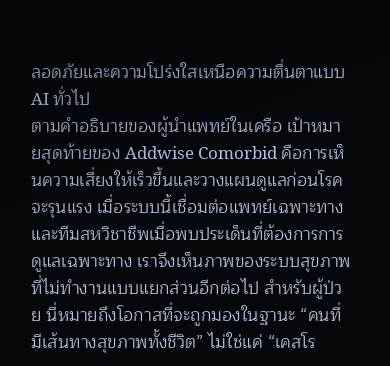ลอดภัยและความโปร่งใสเหนือความตื่นตาแบบ AI ทั่วไป
ตามคำอธิบายของผู้นำแพทย์ในเครือ เป้าหมายสุดท้ายของ Addwise Comorbid คือการเห็นความเสี่ยงให้เร็วขึ้นและวางแผนดูแลก่อนโรคจะรุนแรง เมื่อระบบนี้เชื่อมต่อแพทย์เฉพาะทางและทีมสหวิชาชีพเมื่อพบประเด็นที่ต้องการการดูแลเฉพาะทาง เราจึงเห็นภาพของระบบสุขภาพที่ไม่ทำงานแบบแยกส่วนอีกต่อไป สำหรับผู้ป่วย นี่หมายถึงโอกาสที่จะถูกมองในฐานะ “คนที่มีเส้นทางสุขภาพทั้งชีวิต” ไม่ใช่แค่ “เคสโร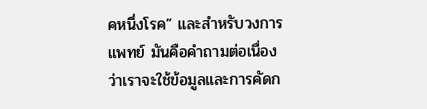คหนึ่งโรค” และสำหรับวงการแพทย์ มันคือคำถามต่อเนื่องว่าเราจะใช้ข้อมูลและการคัดก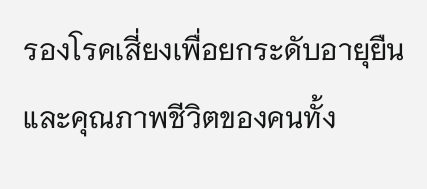รองโรคเสี่ยงเพื่อยกระดับอายุยืนและคุณภาพชีวิตของคนทั้ง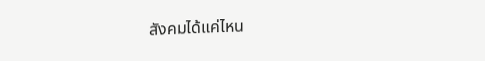สังคมได้แค่ไหน